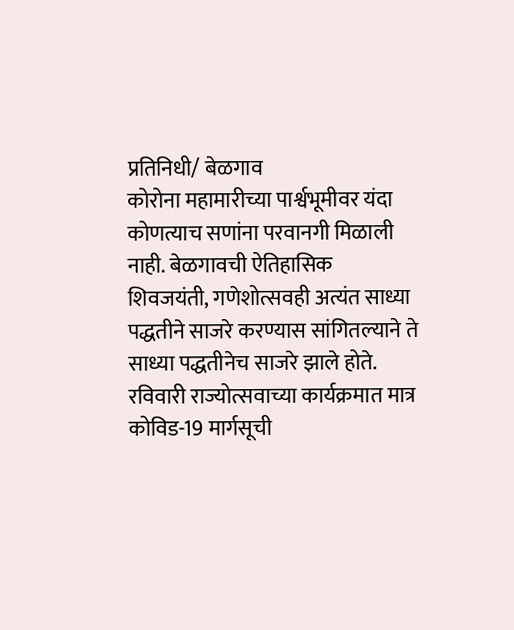प्रतिनिधी/ बेळगाव
कोरोना महामारीच्या पार्श्वभूमीवर यंदा कोणत्याच सणांना परवानगी मिळाली नाही. बेळगावची ऐतिहासिक शिवजयंती, गणेशोत्सवही अत्यंत साध्या पद्धतीने साजरे करण्यास सांगितल्याने ते साध्या पद्धतीनेच साजरे झाले होते. रविवारी राज्योत्सवाच्या कार्यक्रमात मात्र कोविड-19 मार्गसूची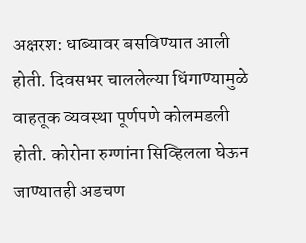अक्षरश: धाब्यावर बसविण्यात आली होती. दिवसभर चाललेल्या धिंगाण्यामुळे वाहतूक व्यवस्था पूर्णपणे कोलमडली होती. कोरोना रुग्णांना सिव्हिलला घेऊन जाण्यातही अडचण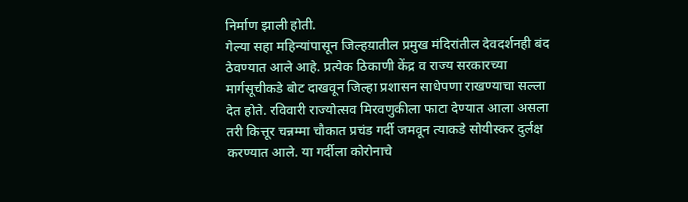निर्माण झाली होती.
गेल्या सहा महिन्यांपासून जिल्हय़ातील प्रमुख मंदिरांतील देवदर्शनही बंद ठेवण्यात आले आहे. प्रत्येक ठिकाणी केंद्र व राज्य सरकारच्या मार्गसूचीकडे बोट दाखवून जिल्हा प्रशासन साधेपणा राखण्याचा सल्ला देत होते. रविवारी राज्योत्सव मिरवणुकीला फाटा देण्यात आला असला तरी कित्तूर चन्नम्मा चौकात प्रचंड गर्दी जमवून त्याकडे सोयीस्कर दुर्लक्ष करण्यात आले. या गर्दीला कोरोनाचे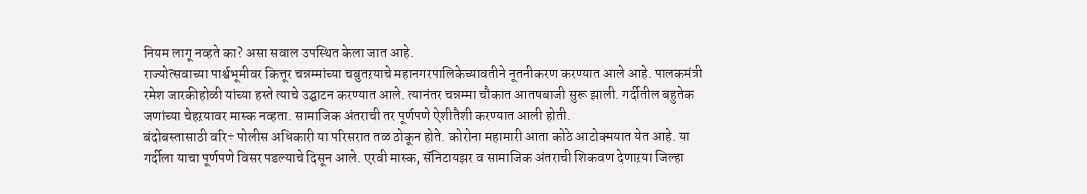नियम लागू नव्हते का? असा सवाल उपस्थित केला जात आहे.
राज्योत्सवाच्या पार्श्वभूमीवर कित्तूर चन्नम्मांच्या चबुतऱयाचे महानगरपालिकेच्यावतीने नूतनीकरण करण्यात आले आहे. पालकमंत्री रमेश जारकीहोळी यांच्या हस्ते त्याचे उद्घाटन करण्यात आले. त्यानंतर चन्नम्मा चौकात आतषबाजी सुरू झाली. गर्दीतील बहुतेक जणांच्या चेहऱयावर मास्क नव्हता. सामाजिक अंतराची तर पूर्णपणे ऐशीतैशी करण्यात आली होती.
बंदोबस्तासाठी वरि÷ पोलीस अधिकारी या परिसरात तळ ठोकून होते. कोरोना महामारी आता कोठे आटोक्मयात येत आहे. या गर्दीला याचा पूर्णपणे विसर पडल्याचे दिसून आले. एरवी मास्क, सॅनिटायझर व सामाजिक अंतराची शिकवण देणाऱया जिल्हा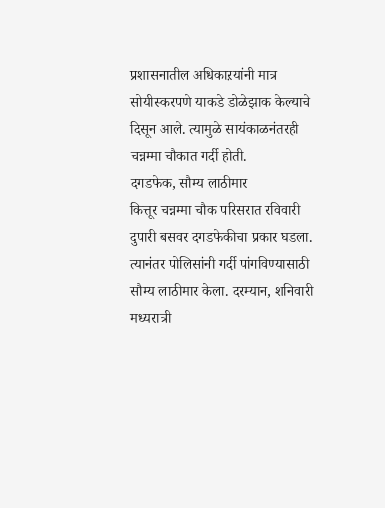प्रशासनातील अधिकाऱयांनी मात्र सोयीस्करपणे याकडे डोळेझाक केल्याचे दिसून आले. त्यामुळे सायंकाळनंतरही चन्नम्मा चौकात गर्दी होती.
दगडफेक, सौम्य लाठीमार
कित्तूर चन्नम्मा चौक परिसरात रविवारी दुपारी बसवर दगडफेकीचा प्रकार घडला. त्यानंतर पोलिसांनी गर्दी पांगविण्यासाठी सौम्य लाठीमार केला. दरम्यान, शनिवारी मध्यरात्री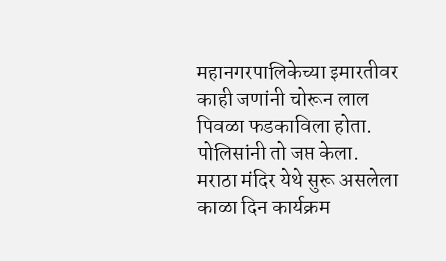महानगरपालिकेच्या इमारतीवर काही जणांनी चोरून लाल पिवळा फडकाविला होता. पोलिसांनी तो जप्त केला. मराठा मंदिर येथे सुरू असलेला काळा दिन कार्यक्रम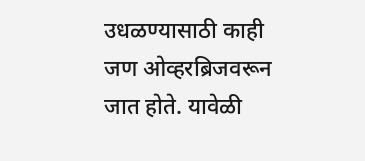उधळण्यासाठी काही जण ओव्हरब्रिजवरून जात होते. यावेळी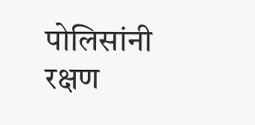पोलिसांनी रक्षण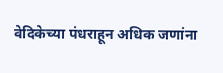वेदिकेच्या पंधराहून अधिक जणांना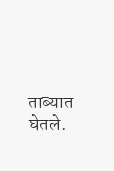ताब्यात घेतले.